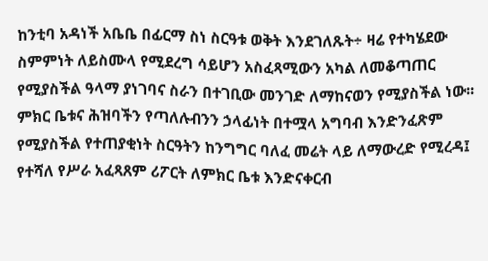ከንቲባ አዳነች አቤቤ በፊርማ ስነ ስርዓቱ ወቅት እንደገለጹት÷ ዛሬ የተካሄደው ስምምነት ለይስሙላ የሚደረግ ሳይሆን አስፈጻሚውን አካል ለመቆጣጠር የሚያስችል ዓላማ ያነገባና ስራን በተገቢው መንገድ ለማከናወን የሚያስችል ነው፡፡
ምክር ቤቱና ሕዝባችን የጣለሉብንን ኃላፊነት በተሟላ አግባብ እንድንፈጽም የሚያስችል የተጠያቂነት ስርዓትን ከንግግር ባለፈ መሬት ላይ ለማውረድ የሚረዳ፤ የተሻለ የሥራ አፈጻጸም ሪፖርት ለምክር ቤቱ እንድናቀርብ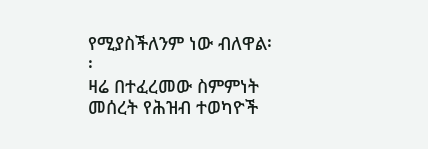የሚያስችለንም ነው ብለዋል፡፡
ዛሬ በተፈረመው ስምምነት መሰረት የሕዝብ ተወካዮች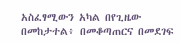አስፈፃሚውን አካል በየጊዜው በመከታተል፥ በመቆጣጠርና በመደገፍ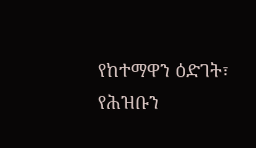የከተማዋን ዕድገት፣ የሕዝቡን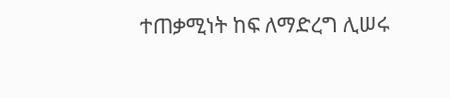ተጠቃሚነት ከፍ ለማድረግ ሊሠሩ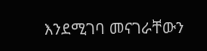እንደሚገባ መናገራቸውን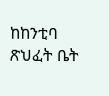ከከንቲባ ጽህፈት ቤት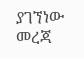ያገኘነው መረጃ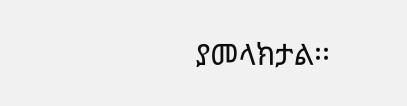ያመላክታል፡፡